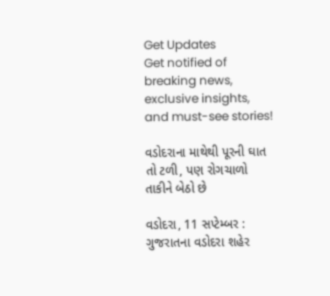Get Updates
Get notified of breaking news, exclusive insights, and must-see stories!

વડોદરાના માથેથી પૂરની ઘાત તો ટળી, પણ રોગચાળો તાકીને બેઠો છે

વડોદરા, 11 સપ્ટેમ્બર : ગુજરાતના વડોદરા શહેર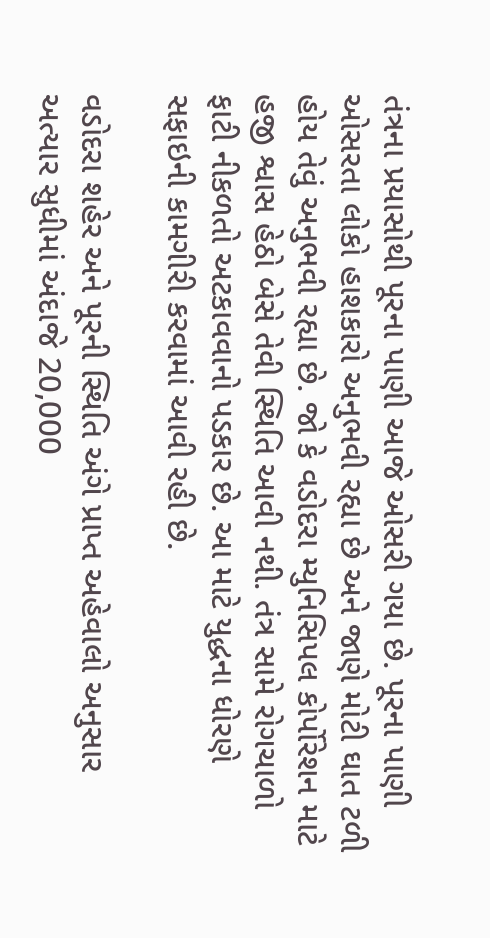તંત્રના પ્રયાસોથી પૂરના પાણી આજે ઓસરી ગયા છે. પૂરના પાણી ઓસરતા લોકો હાશકારો અનુભવી રહ્યા છે અને જાણે મોટી ઘાત ટળી હોય તેવું અનુભવી રહ્યા છે. જો કે વડોદરા મ્યુનિસિપલ કોર્પોરેશન માટે હજી શ્વાસ હેઠો બેસે તેવી સ્થિતિ આવી નથી. તંત્ર સામે રોગચાળો ફાટી નીકળતો અટકાવવાનો પડકાર છે. આ માટે યુદ્ધના ધોરણે સફાઇની કામગીરી કરવામાં આવી રહી છે.

વડોદરા શહેર અને પૂરની સ્થિતિ અંગે પ્રાપ્ત અહેવાલો અનુસાર અત્યાર સુધીમાં અંદાજે 20,000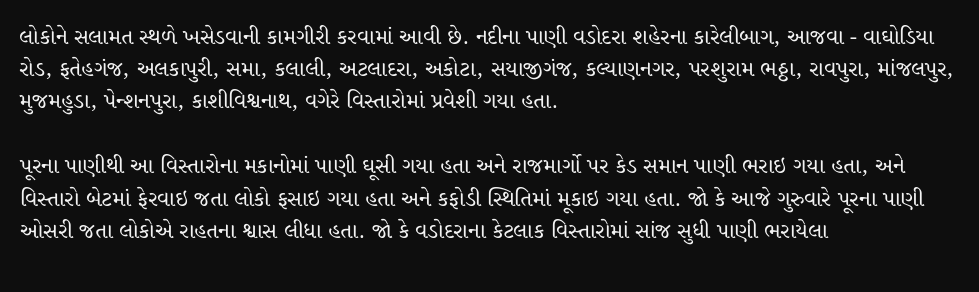લોકોને સલામત સ્થળે ખસેડવાની કામગીરી કરવામાં આવી છે. નદીના પાણી વડોદરા શહેરના કારેલીબાગ, આજવા - વાઘોડિયા રોડ, ફતેહગંજ, અલકાપુરી, સમા, કલાલી, અટલાદરા, અકોટા, સયાજીગંજ, કલ્યાણનગર, પરશુરામ ભઠ્ઠા, રાવપુરા, માંજલપુર, મુજમહુડા, પેન્શનપુરા, કાશીવિશ્વનાથ, વગેરે વિસ્તારોમાં પ્રવેશી ગયા હતા.

પૂરના પાણીથી આ વિસ્તારોના મકાનોમાં પાણી ઘૂસી ગયા હતા અને રાજમાર્ગો પર કેડ સમાન પાણી ભરાઇ ગયા હતા, અને વિસ્તારો બેટમાં ફેરવાઇ જતા લોકો ફસાઇ ગયા હતા અને કફોડી સ્થિતિમાં મૂકાઇ ગયા હતા. જો કે આજે ગુરુવારે પૂરના પાણી ઓસરી જતા લોકોએ રાહતના શ્વાસ લીધા હતા. જો કે વડોદરાના કેટલાક વિસ્તારોમાં સાંજ સુધી પાણી ભરાયેલા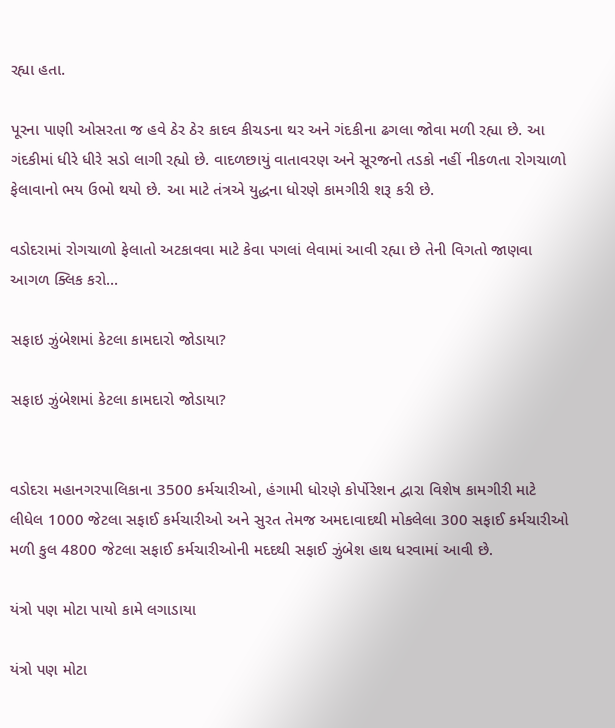રહ્યા હતા.

પૂરના પાણી ઓસરતા જ હવે ઠેર ઠેર કાદવ કીચડના થર અને ગંદકીના ઢગલા જોવા મળી રહ્યા છે. આ ગંદકીમાં ધીરે ધીરે સડો લાગી રહ્યો છે. વાદળછાયું વાતાવરણ અને સૂરજનો તડકો નહીં નીકળતા રોગચાળો ફેલાવાનો ભય ઉભો થયો છે. આ માટે તંત્રએ યુદ્ધના ધોરણે કામગીરી શરૂ કરી છે.

વડોદરામાં રોગચાળો ફેલાતો અટકાવવા માટે કેવા પગલાં લેવામાં આવી રહ્યા છે તેની વિગતો જાણવા આગળ ક્લિક કરો...

સફાઇ ઝુંબેશમાં કેટલા કામદારો જોડાયા?

સફાઇ ઝુંબેશમાં કેટલા કામદારો જોડાયા?


વડોદરા મહાનગરપાલિકાના 3500 કર્મચારીઓ, હંગામી ધોરણે કોર્પોરેશન દ્વારા વિશેષ કામગીરી માટે લીધેલ 1000 જેટલા સફાઈ કર્મચારીઓ અને સુરત તેમજ અમદાવાદથી મોકલેલા 300 સફાઈ કર્મચારીઓ મળી કુલ 4800 જેટલા સફાઈ કર્મચારીઓની મદદથી સફાઈ ઝુંબેશ હાથ ધરવામાં આવી છે.

યંત્રો પણ મોટા પાયો કામે લગાડાયા

યંત્રો પણ મોટા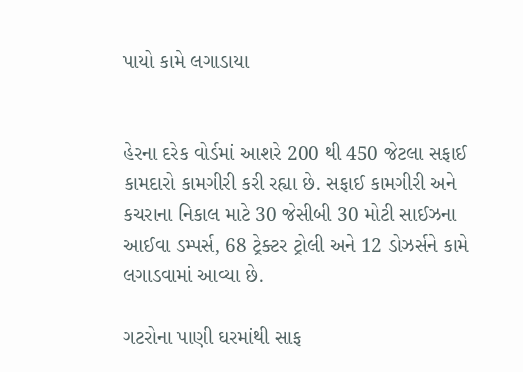પાયો કામે લગાડાયા


હેરના દરેક વોર્ડમાં આશરે 200 થી 450 જેટલા સફાઈ કામદારો કામગીરી કરી રહ્યા છે. સફાઈ કામગીરી અને કચરાના નિકાલ માટે 30 જેસીબી 30 મોટી સાઈઝના આઈવા ડમ્‍પર્સ, 68 ટ્રેક્‍ટર ટ્રોલી અને 12 ડોઝર્સને કામે લગાડવામાં આવ્‍યા છે.

ગટરોના પાણી ઘરમાંથી સાફ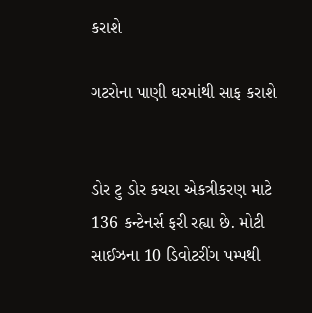કરાશે

ગટરોના પાણી ઘરમાંથી સાફ કરાશે


ડોર ટુ ડોર કચરા એકત્રીકરણ માટે 136 કન્‍ટેનર્સ ફરી રહ્યા છે. મોટી સાઈઝના 10 ડિવોટરીંગ પમ્‍પથી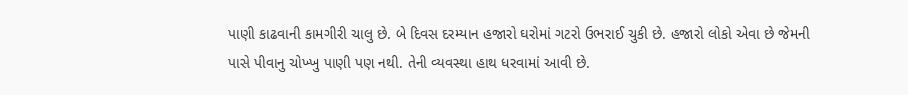પાણી કાઢવાની કામગીરી ચાલુ છે. બે દિવસ દરમ્યાન હજારો ઘરોમાં ગટરો ઉભરાઈ ચુકી છે. હજારો લોકો એવા છે જેમની પાસે પીવાનુ ચોખ્ખુ પાણી પણ નથી. તેની વ્યવસ્થા હાથ ધરવામાં આવી છે.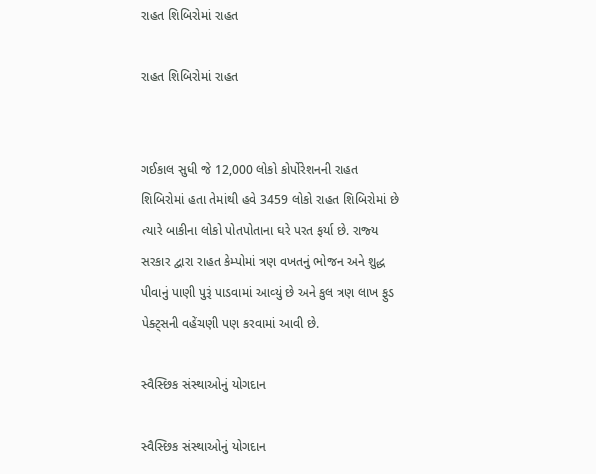રાહત શિબિરોમાં રાહત

રાહત શિબિરોમાં રાહત


ગઈકાલ સુધી જે 12,000 લોકો કોર્પોરેશનની રાહત શિબિરોમાં હતા તેમાંથી હવે 3459 લોકો રાહત શિબિરોમાં છે ત્‍યારે બાકીના લોકો પોતપોતાના ઘરે પરત ફર્યા છે. રાજ્‍ય સરકાર દ્વારા રાહત કેમ્‍પોમાં ત્રણ વખતનું ભોજન અને શુદ્ધ પીવાનું પાણી પુરૂં પાડવામાં આવ્‍યું છે અને કુલ ત્રણ લાખ ફુડ પેક્‍ટ્‍સની વહેંચણી પણ કરવામાં આવી છે.

સ્વૈસ્છિક સંસ્થાઓનું યોગદાન

સ્વૈસ્છિક સંસ્થાઓનું યોગદાન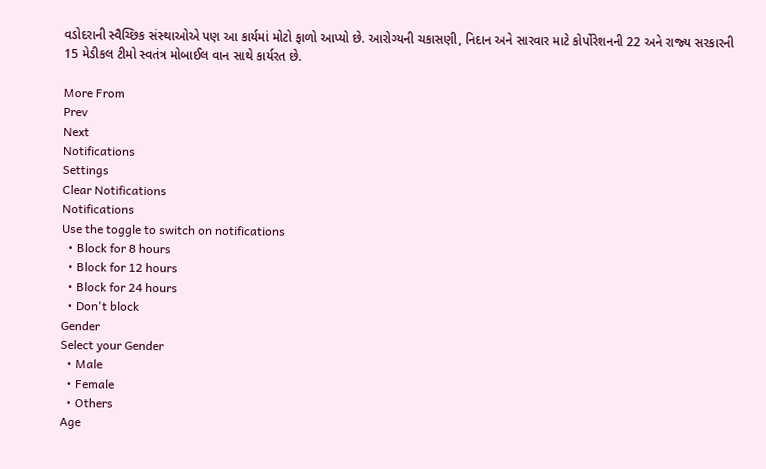વડોદરાની સ્‍વૈચ્‍છિક સંસ્‍થાઓએ પણ આ કાર્યમાં મોટો ફાળો આપ્‍યો છે. આરોગ્યની ચકાસણી, નિદાન અને સારવાર માટે કોર્પોરેશનની 22 અને રાજ્‍ય સરકારની 15 મેડીકલ ટીમો સ્‍વતંત્ર મોબાઈલ વાન સાથે કાર્યરત છે.

More From
Prev
Next
Notifications
Settings
Clear Notifications
Notifications
Use the toggle to switch on notifications
  • Block for 8 hours
  • Block for 12 hours
  • Block for 24 hours
  • Don't block
Gender
Select your Gender
  • Male
  • Female
  • Others
Age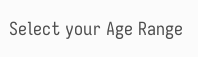Select your Age Range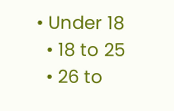• Under 18
  • 18 to 25
  • 26 to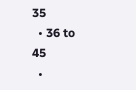35
  • 36 to 45
  •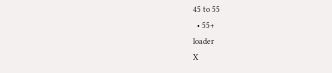45 to 55
  • 55+
loader
X